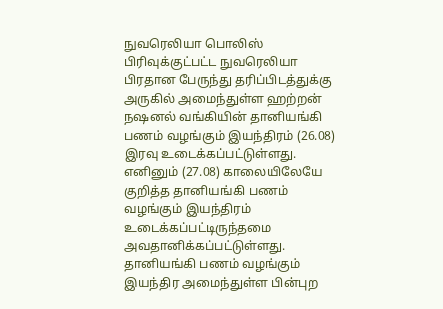நுவரெலியா பொலிஸ் பிரிவுக்குட்பட்ட நுவரெலியா பிரதான பேருந்து தரிப்பிடத்துக்கு அருகில் அமைந்துள்ள ஹற்றன் நஷனல் வங்கியின் தானியங்கி பணம் வழங்கும் இயந்திரம் (26.08) இரவு உடைக்கப்பட்டுள்ளது.
எனினும் (27.08) காலையிலேயே குறித்த தானியங்கி பணம் வழங்கும் இயந்திரம் உடைக்கப்பட்டிருந்தமை அவதானிக்கப்பட்டுள்ளது.
தானியங்கி பணம் வழங்கும் இயந்திர அமைந்துள்ள பின்புற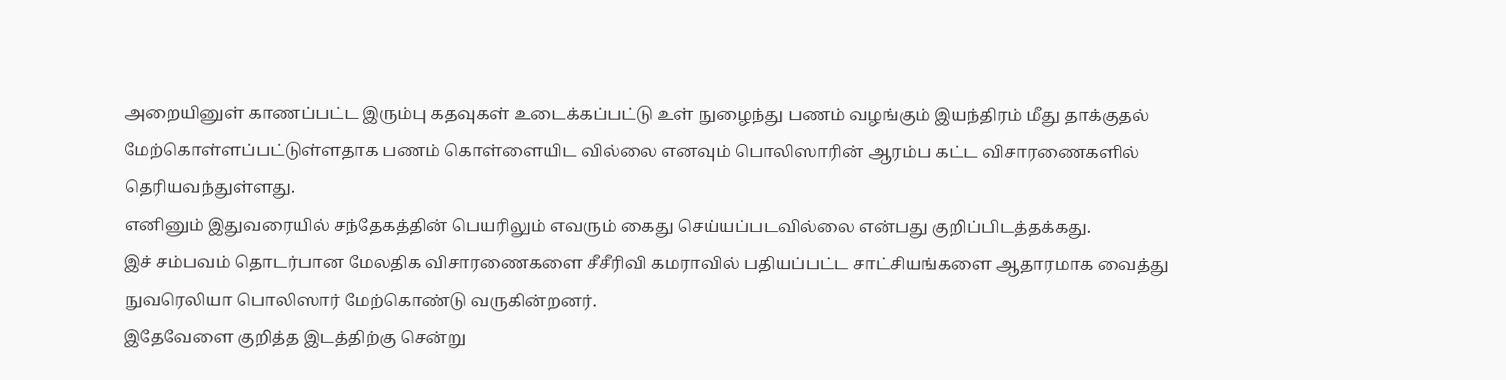அறையினுள் காணப்பட்ட இரும்பு கதவுகள் உடைக்கப்பட்டு உள் நுழைந்து பணம் வழங்கும் இயந்திரம் மீது தாக்குதல் மேற்கொள்ளப்பட்டுள்ளதாக பணம் கொள்ளையிட வில்லை எனவும் பொலிஸாரின் ஆரம்ப கட்ட விசாரணைகளில் தெரியவந்துள்ளது.
எனினும் இதுவரையில் சந்தேகத்தின் பெயரிலும் எவரும் கைது செய்யப்படவில்லை என்பது குறிப்பிடத்தக்கது.
இச் சம்பவம் தொடர்பான மேலதிக விசாரணைகளை சீசீரிவி கமராவில் பதியப்பட்ட சாட்சியங்களை ஆதாரமாக வைத்து நுவரெலியா பொலிஸார் மேற்கொண்டு வருகின்றனர்.
இதேவேளை குறித்த இடத்திற்கு சென்று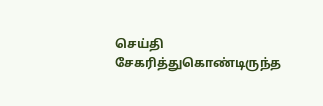செய்தி சேகரித்துகொண்டிருந்த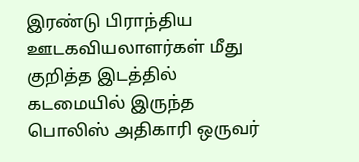இரண்டு பிராந்திய ஊடகவியலாளர்கள் மீது குறித்த இடத்தில் கடமையில் இருந்த பொலிஸ் அதிகாரி ஒருவர்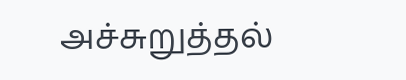அச்சுறுத்தல்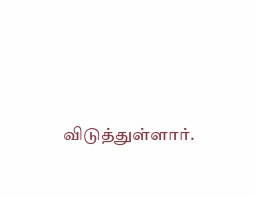விடுத்துள்ளார்.